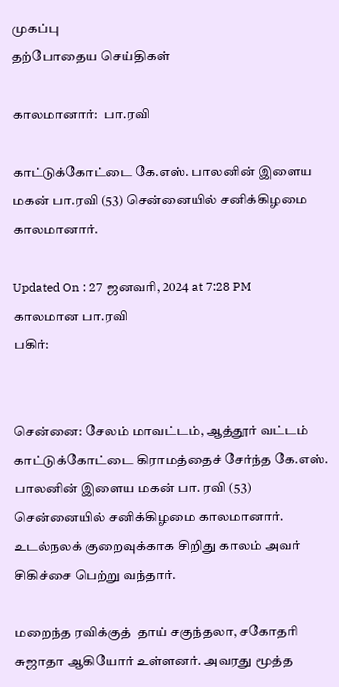முகப்பு
தற்போதைய செய்திகள்

காலமானார்:  பா.ரவி

காட்டுக்கோட்டை கே.எஸ். பாலனின் இளைய மகன் பா.ரவி (53) சென்னையில் சனிக்கிழமை காலமானார்.

Updated On : 27 ஜனவரி, 2024 at 7:28 PM
காலமான பா.ரவி
பகிர்:


சென்னை: சேலம் மாவட்டம், ஆத்தூர் வட்டம் காட்டுக்கோட்டை கிராமத்தைச் சேர்ந்த கே.எஸ். பாலனின் இளைய மகன் பா. ரவி (53) சென்னையில் சனிக்கிழமை காலமானார். உடல்நலக் குறைவுக்காக சிறிது காலம் அவர் சிகிச்சை பெற்று வந்தார்.

மறைந்த ரவிக்குத்  தாய் சகுந்தலா, சகோதரி சுஜாதா ஆகியோர் உள்ளனர். அவரது மூத்த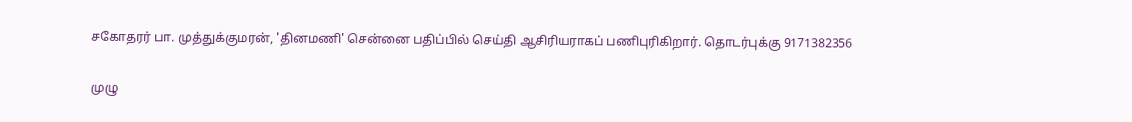சகோதரர் பா. முத்துக்குமரன், 'தினமணி' சென்னை பதிப்பில் செய்தி ஆசிரியராகப் பணிபுரிகிறார். தொடர்புக்கு 9171382356

முழு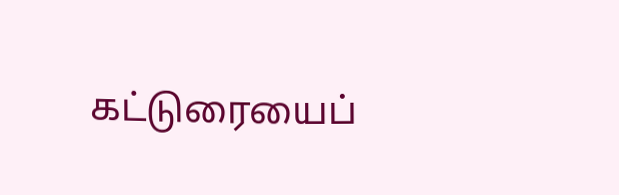கட்டுரையைப்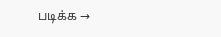படிக்க →